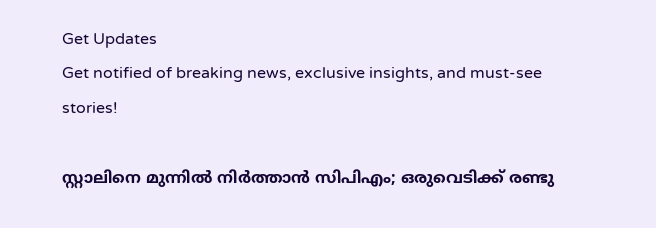Get Updates
Get notified of breaking news, exclusive insights, and must-see stories!

സ്റ്റാലിനെ മുന്നില്‍ നിര്‍ത്താന്‍ സിപിഎം; ഒരുവെടിക്ക് രണ്ടു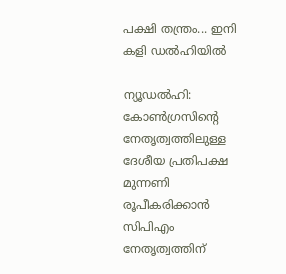പക്ഷി തന്ത്രം... ഇനി കളി ഡല്‍ഹിയില്‍

ന്യൂഡല്‍ഹി: കോണ്‍ഗ്രസിന്റെ നേതൃത്വത്തിലുള്ള ദേശീയ പ്രതിപക്ഷ മുന്നണി രൂപീകരിക്കാന്‍ സിപിഎം നേതൃത്വത്തിന്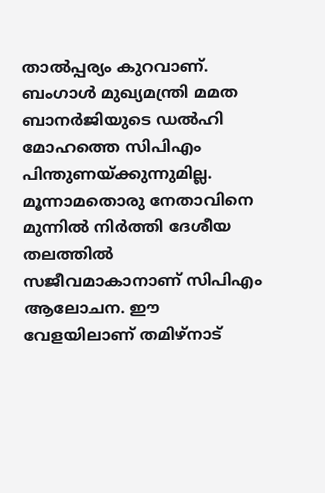താല്‍പ്പര്യം കുറവാണ്. ബംഗാള്‍ മുഖ്യമന്ത്രി മമത ബാനര്‍ജിയുടെ ഡല്‍ഹി മോഹത്തെ സിപിഎം പിന്തുണയ്ക്കുന്നുമില്ല. മൂന്നാമതൊരു നേതാവിനെ മുന്നില്‍ നിര്‍ത്തി ദേശീയ തലത്തില്‍ സജീവമാകാനാണ് സിപിഎം ആലോചന. ഈ വേളയിലാണ് തമിഴ്‌നാട്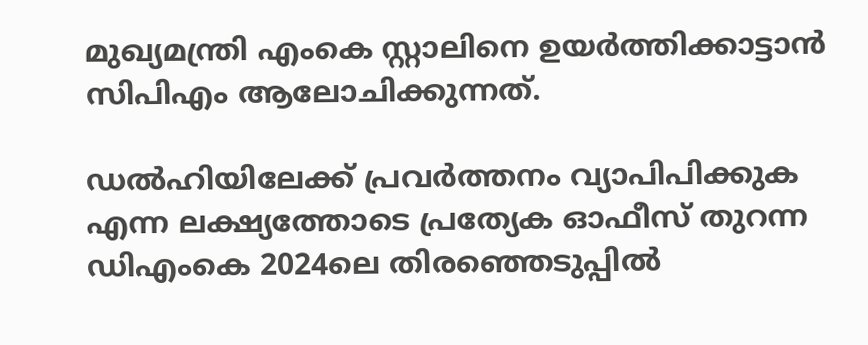മുഖ്യമന്ത്രി എംകെ സ്റ്റാലിനെ ഉയര്‍ത്തിക്കാട്ടാന്‍ സിപിഎം ആലോചിക്കുന്നത്.

ഡല്‍ഹിയിലേക്ക് പ്രവര്‍ത്തനം വ്യാപിപിക്കുക എന്ന ലക്ഷ്യത്തോടെ പ്രത്യേക ഓഫീസ് തുറന്ന ഡിഎംകെ 2024ലെ തിരഞ്ഞെടുപ്പില്‍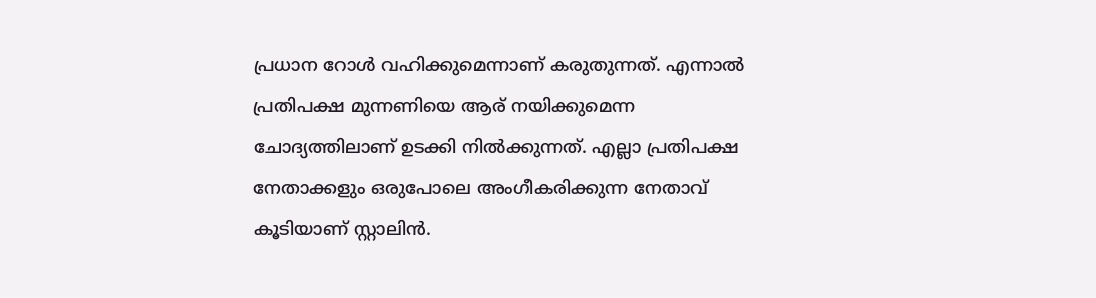പ്രധാന റോള്‍ വഹിക്കുമെന്നാണ് കരുതുന്നത്. എന്നാല്‍ പ്രതിപക്ഷ മുന്നണിയെ ആര് നയിക്കുമെന്ന ചോദ്യത്തിലാണ് ഉടക്കി നില്‍ക്കുന്നത്. എല്ലാ പ്രതിപക്ഷ നേതാക്കളും ഒരുപോലെ അംഗീകരിക്കുന്ന നേതാവ് കൂടിയാണ് സ്റ്റാലിന്‍.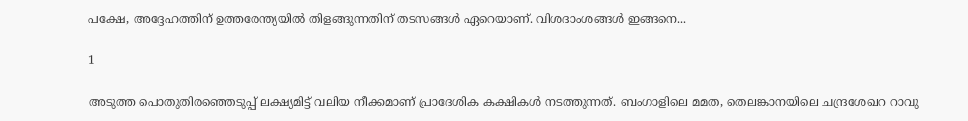പക്ഷേ, അദ്ദേഹത്തിന് ഉത്തരേന്ത്യയില്‍ തിളങ്ങുന്നതിന് തടസങ്ങള്‍ ഏറെയാണ്. വിശദാംശങ്ങള്‍ ഇങ്ങനെ...

1

അടുത്ത പൊതുതിരഞ്ഞെടുപ്പ് ലക്ഷ്യമിട്ട് വലിയ നീക്കമാണ് പ്രാദേശിക കക്ഷികള്‍ നടത്തുന്നത്. ബംഗാളിലെ മമത, തെലങ്കാനയിലെ ചന്ദ്രശേഖറ റാവു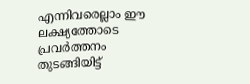എന്നിവരെല്ലാം ഈ ലക്ഷ്യത്തോടെ പ്രവര്‍ത്തനം തുടങ്ങിയിട്ട്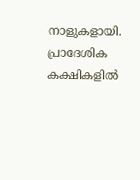നാളുകളായി. പ്രാദേശിക കക്ഷികളില്‍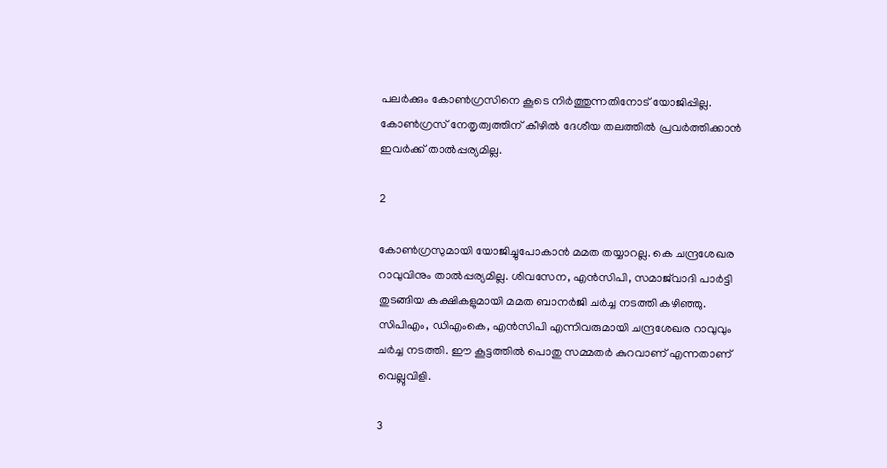പലര്‍ക്കും കോണ്‍ഗ്രസിനെ കൂടെ നിര്‍ത്തുന്നതിനോട് യോജിപ്പില്ല. കോണ്‍ഗ്രസ് നേതൃത്വത്തിന് കീഴില്‍ ദേശീയ തലത്തില്‍ പ്രവര്‍ത്തിക്കാന്‍ ഇവര്‍ക്ക് താല്‍പ്പര്യമില്ല.

2

കോണ്‍ഗ്രസുമായി യോജിച്ചുപോകാന്‍ മമത തയ്യാറല്ല. കെ ചന്ദ്രശേഖര റാവുവിനും താല്‍പ്പര്യമില്ല. ശിവസേന, എന്‍സിപി, സമാജ്‌വാദി പാര്‍ട്ടി തുടങ്ങിയ കക്ഷികളുമായി മമത ബാനര്‍ജി ചര്‍ച്ച നടത്തി കഴിഞ്ഞു. സിപിഎം, ഡിഎംകെ, എന്‍സിപി എന്നിവരുമായി ചന്ദ്രശേഖര റാവുവും ചര്‍ച്ച നടത്തി. ഈ കൂട്ടത്തില്‍ പൊതു സമ്മതര്‍ കുറവാണ് എന്നതാണ് വെല്ലുവിളി.

3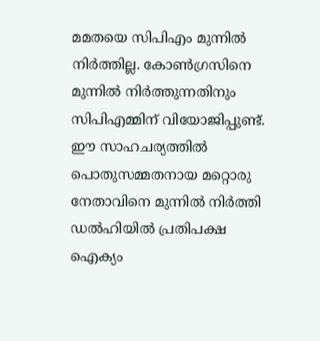മമതയെ സിപിഎം മുന്നില്‍ നിര്‍ത്തില്ല. കോണ്‍ഗ്രസിനെ മുന്നില്‍ നിര്‍ത്തുന്നതിനും സിപിഎമ്മിന് വിയോജിപ്പുണ്ട്. ഈ സാഹചര്യത്തില്‍ പൊതുസമ്മതനായ മറ്റൊരു നേതാവിനെ മുന്നില്‍ നിര്‍ത്തി ഡല്‍ഹിയില്‍ പ്രതിപക്ഷ ഐക്യം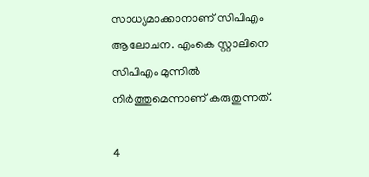സാധ്യമാക്കാനാണ് സിപിഎം ആലോചന. എംകെ സ്റ്റാലിനെ സിപിഎം മുന്നില്‍ നിര്‍ത്തുമെന്നാണ് കരുതുന്നത്.

4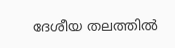ദേശീയ തലത്തില്‍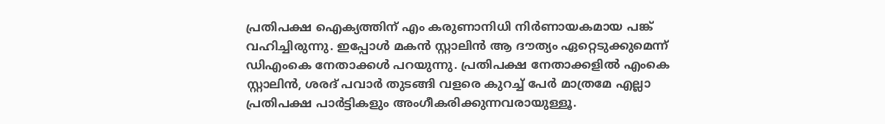പ്രതിപക്ഷ ഐക്യത്തിന് എം കരുണാനിധി നിര്‍ണായകമായ പങ്ക് വഹിച്ചിരുന്നു. ഇപ്പോള്‍ മകന്‍ സ്റ്റാലിന്‍ ആ ദൗത്യം ഏറ്റെടുക്കുമെന്ന് ഡിഎംകെ നേതാക്കള്‍ പറയുന്നു. പ്രതിപക്ഷ നേതാക്കളില്‍ എംകെ സ്റ്റാലിന്‍, ശരദ് പവാര്‍ തുടങ്ങി വളരെ കുറച്ച് പേര്‍ മാത്രമേ എല്ലാ പ്രതിപക്ഷ പാര്‍ട്ടികളും അംഗീകരിക്കുന്നവരായുള്ളൂ.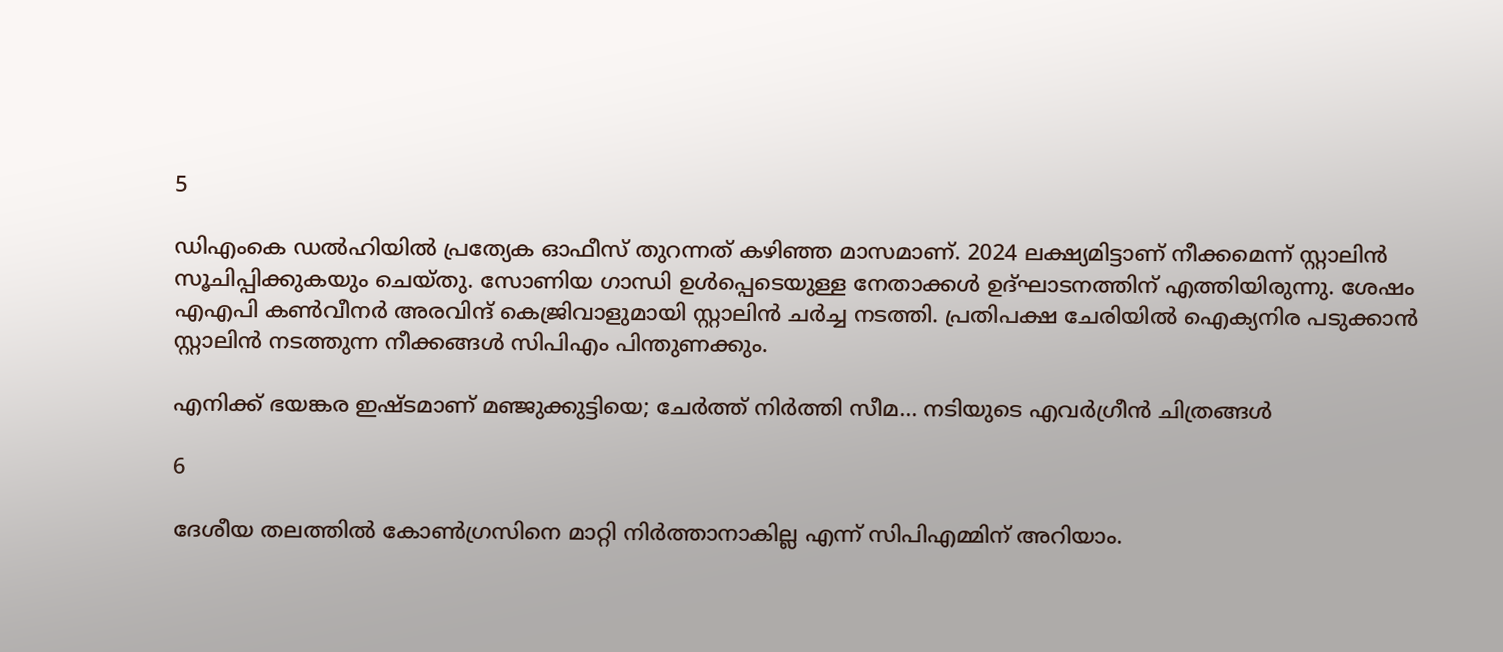5

ഡിഎംകെ ഡല്‍ഹിയില്‍ പ്രത്യേക ഓഫീസ് തുറന്നത് കഴിഞ്ഞ മാസമാണ്. 2024 ലക്ഷ്യമിട്ടാണ് നീക്കമെന്ന് സ്റ്റാലിന്‍ സൂചിപ്പിക്കുകയും ചെയ്തു. സോണിയ ഗാന്ധി ഉള്‍പ്പെടെയുള്ള നേതാക്കള്‍ ഉദ്ഘാടനത്തിന് എത്തിയിരുന്നു. ശേഷം എഎപി കണ്‍വീനര്‍ അരവിന്ദ് കെജ്രിവാളുമായി സ്റ്റാലിന്‍ ചര്‍ച്ച നടത്തി. പ്രതിപക്ഷ ചേരിയില്‍ ഐക്യനിര പടുക്കാന്‍ സ്റ്റാലിന്‍ നടത്തുന്ന നീക്കങ്ങള്‍ സിപിഎം പിന്തുണക്കും.

എനിക്ക് ഭയങ്കര ഇഷ്ടമാണ് മഞ്ജുക്കുട്ടിയെ; ചേര്‍ത്ത് നിര്‍ത്തി സീമ... നടിയുടെ എവര്‍ഗ്രീന്‍ ചിത്രങ്ങള്‍

6

ദേശീയ തലത്തില്‍ കോണ്‍ഗ്രസിനെ മാറ്റി നിര്‍ത്താനാകില്ല എന്ന് സിപിഎമ്മിന് അറിയാം.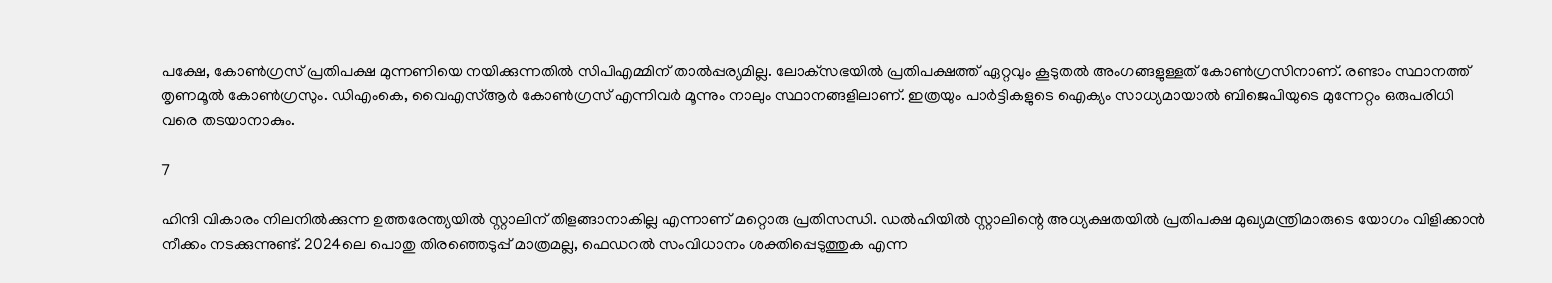പക്ഷേ, കോണ്‍ഗ്രസ് പ്രതിപക്ഷ മുന്നണിയെ നയിക്കുന്നതില്‍ സിപിഎമ്മിന് താല്‍പ്പര്യമില്ല. ലോക്‌സഭയില്‍ പ്രതിപക്ഷത്ത് ഏറ്റവും കൂടുതല്‍ അംഗങ്ങളുള്ളത് കോണ്‍ഗ്രസിനാണ്. രണ്ടാം സ്ഥാനത്ത് തൃണമൂല്‍ കോണ്‍ഗ്രസും. ഡിഎംകെ, വൈഎസ്ആര്‍ കോണ്‍ഗ്രസ് എന്നിവര്‍ മൂന്നും നാലും സ്ഥാനങ്ങളിലാണ്. ഇത്രയും പാര്‍ട്ടികളുടെ ഐക്യം സാധ്യമായാല്‍ ബിജെപിയുടെ മുന്നേറ്റം ഒരുപരിധി വരെ തടയാനാകും.

7

ഹിന്ദി വികാരം നിലനില്‍ക്കുന്ന ഉത്തരേന്ത്യയില്‍ സ്റ്റാലിന് തിളങ്ങാനാകില്ല എന്നാണ് മറ്റൊരു പ്രതിസന്ധി. ഡല്‍ഹിയില്‍ സ്റ്റാലിന്റെ അധ്യക്ഷതയില്‍ പ്രതിപക്ഷ മുഖ്യമന്ത്രിമാരുടെ യോഗം വിളിക്കാന്‍ നീക്കം നടക്കുന്നുണ്ട്. 2024ലെ പൊതു തിരഞ്ഞെടുപ്പ് മാത്രമല്ല, ഫെഡറല്‍ സംവിധാനം ശക്തിപ്പെടുത്തുക എന്ന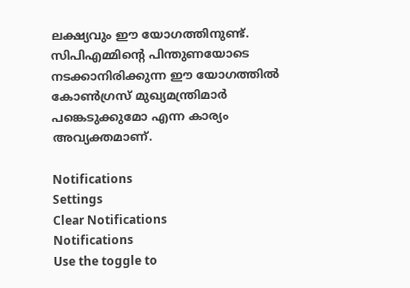ലക്ഷ്യവും ഈ യോഗത്തിനുണ്ട്. സിപിഎമ്മിന്റെ പിന്തുണയോടെ നടക്കാനിരിക്കുന്ന ഈ യോഗത്തില്‍ കോണ്‍ഗ്രസ് മുഖ്യമന്ത്രിമാര്‍ പങ്കെടുക്കുമോ എന്ന കാര്യം അവ്യക്തമാണ്.

Notifications
Settings
Clear Notifications
Notifications
Use the toggle to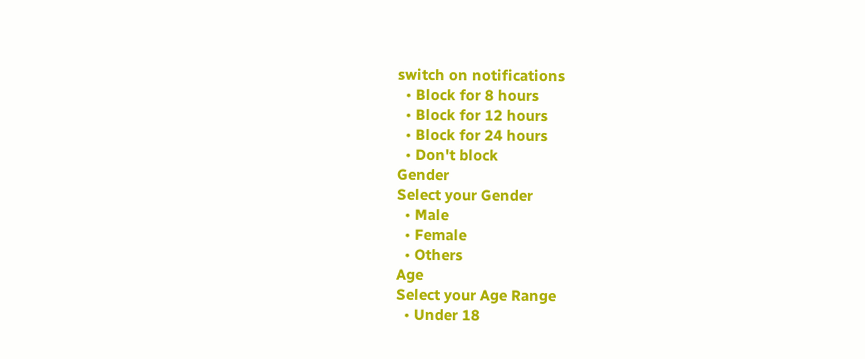switch on notifications
  • Block for 8 hours
  • Block for 12 hours
  • Block for 24 hours
  • Don't block
Gender
Select your Gender
  • Male
  • Female
  • Others
Age
Select your Age Range
  • Under 18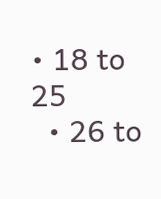• 18 to 25
  • 26 to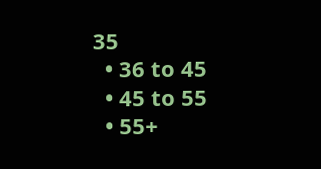35
  • 36 to 45
  • 45 to 55
  • 55+